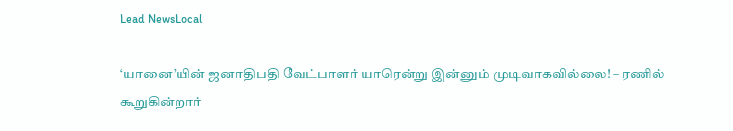Lead NewsLocal

‘யானை’யின் ஜனாதிபதி வேட்பாளர் யாரென்று இன்னும் முடிவாகவில்லை! – ரணில் கூறுகின்றார்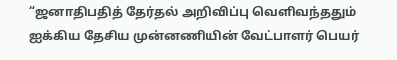“ஜனாதிபதித் தேர்தல் அறிவிப்பு வெளிவந்ததும் ஐக்கிய தேசிய முன்னணியின் வேட்பாளர் பெயர்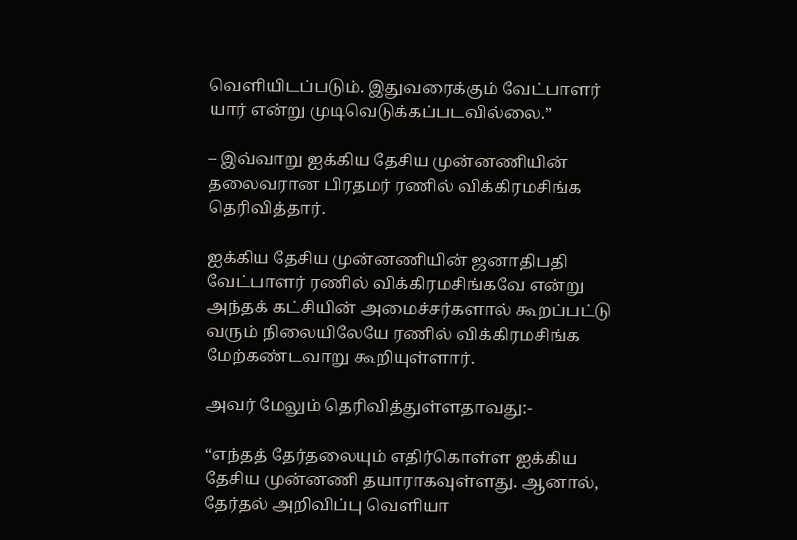வெளியிடப்படும். இதுவரைக்கும் வேட்பாளர் யார் என்று முடிவெடுக்கப்படவில்லை.”

– இவ்வாறு ஐக்கிய தேசிய முன்னணியின் தலைவரான பிரதமர் ரணில் விக்கிரமசிங்க தெரிவித்தார்.

ஐக்கிய தேசிய முன்னணியின் ஜனாதிபதி வேட்பாளர் ரணில் விக்கிரமசிங்கவே என்று அந்தக் கட்சியின் அமைச்சர்களால் கூறப்பட்டு வரும் நிலையிலேயே ரணில் விக்கிரமசிங்க மேற்கண்டவாறு கூறியுள்ளார்.

அவர் மேலும் தெரிவித்துள்ளதாவது:-

“எந்தத் தேர்தலையும் எதிர்கொள்ள ஐக்கிய தேசிய முன்னணி தயாராகவுள்ளது. ஆனால், தேர்தல் அறிவிப்பு வெளியா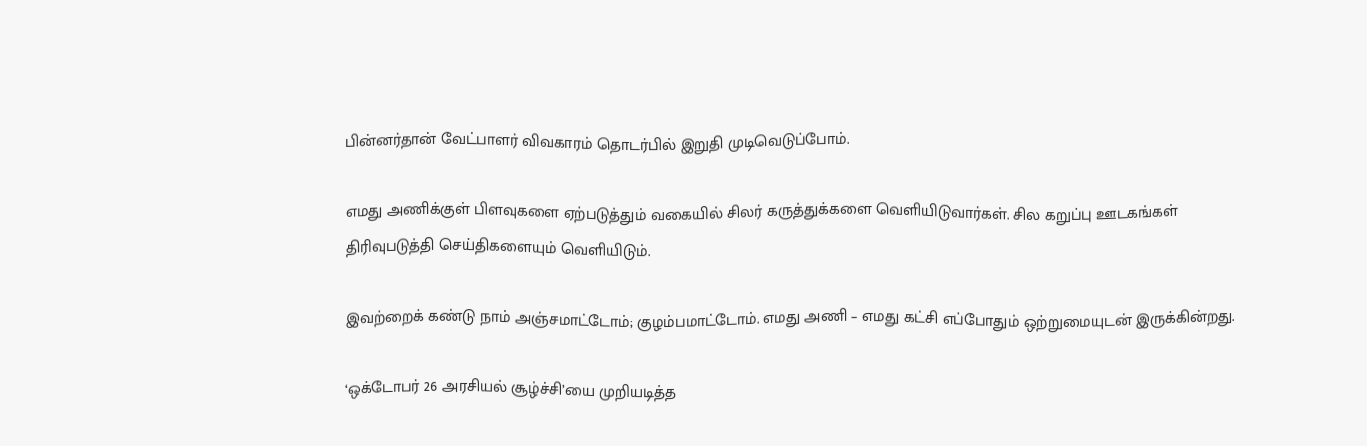பின்னர்தான் வேட்பாளர் விவகாரம் தொடர்பில் இறுதி முடிவெடுப்போம்.

எமது அணிக்குள் பிளவுகளை ஏற்படுத்தும் வகையில் சிலர் கருத்துக்களை வெளியிடுவார்கள். சில கறுப்பு ஊடகங்கள் திரிவுபடுத்தி செய்திகளையும் வெளியிடும்.

இவற்றைக் கண்டு நாம் அஞ்சமாட்டோம்; குழம்பமாட்டோம். எமது அணி – எமது கட்சி எப்போதும் ஒற்றுமையுடன் இருக்கின்றது.

‘ஒக்டோபர் 26 அரசியல் சூழ்ச்சி’யை முறியடித்த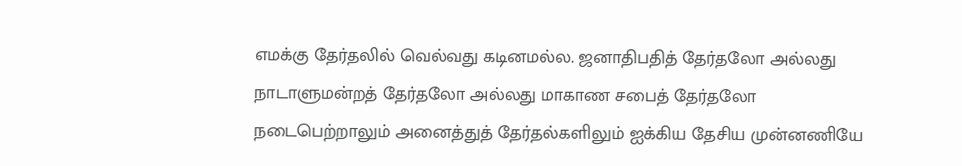எமக்கு தேர்தலில் வெல்வது கடினமல்ல. ஜனாதிபதித் தேர்தலோ அல்லது நாடாளுமன்றத் தேர்தலோ அல்லது மாகாண சபைத் தேர்தலோ நடைபெற்றாலும் அனைத்துத் தேர்தல்களிலும் ஐக்கிய தேசிய முன்னணியே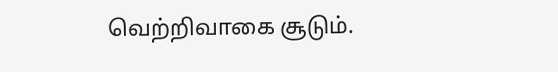வெற்றிவாகை சூடும்.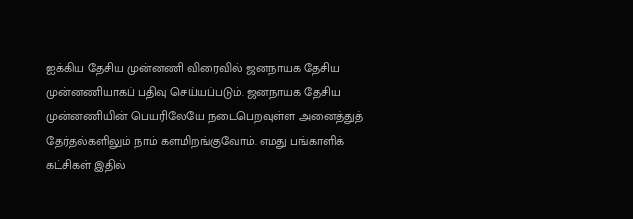ஐக்கிய தேசிய முன்னணி விரைவில் ஜனநாயக தேசிய முன்னணியாகப் பதிவு செய்யப்படும். ஜனநாயக தேசிய முன்னணியின் பெயரிலேயே நடைபெறவுள்ள அனைத்துத் தேர்தல்களிலும் நாம் களமிறங்குவோம். எமது பங்காளிக் கட்சிகள் இதில்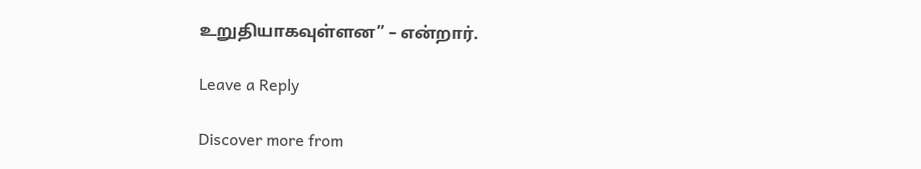உறுதியாகவுள்ளன” – என்றார்.

Leave a Reply

Discover more from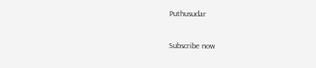Puthusudar

Subscribe now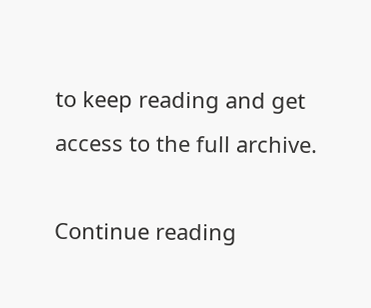to keep reading and get access to the full archive.

Continue reading